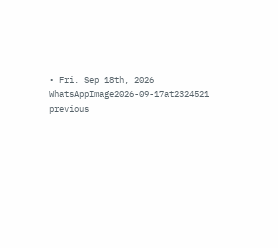• Fri. Sep 18th, 2026
WhatsAppImage2026-09-17at2324521
previous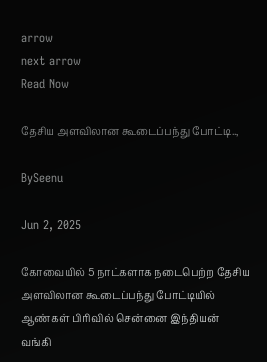arrow
next arrow
Read Now

தேசிய அளவிலான கூடைப்பந்து போட்டி..,

BySeenu

Jun 2, 2025

கோவையில் 5 நாட்களாக நடைபெற்ற தேசிய அளவிலான கூடைப்பந்து போட்டியில் ஆண்கள் பிரிவில் சென்னை இந்தியன் வங்கி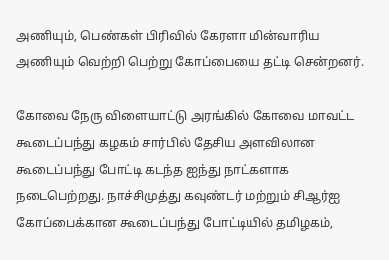அணியும், பெண்கள் பிரிவில் கேரளா மின்வாரிய அணியும் வெற்றி பெற்று கோப்பையை தட்டி சென்றனர்.

கோவை நேரு விளையாட்டு அரங்கில் கோவை மாவட்ட கூடைப்பந்து கழகம் சார்பில் தேசிய அளவிலான கூடைப்பந்து போட்டி கடந்த ஐந்து நாட்களாக நடைபெற்றது. நாச்சிமுத்து கவுண்டர் மற்றும் சிஆர்ஐ கோப்பைக்கான கூடைப்பந்து போட்டியில் தமிழகம்,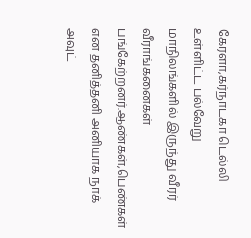கேரளா,கர்நாடகா டெல்லி உள்ளிட்ட பல்வேறு மாநிலங்களில் இருந்து வீரர் வீராங்கனைகள் பங்கேற்றனர்.ஆண்கள்,பெண்கள் என தனித்தனி அனியாக நாக் அவுட்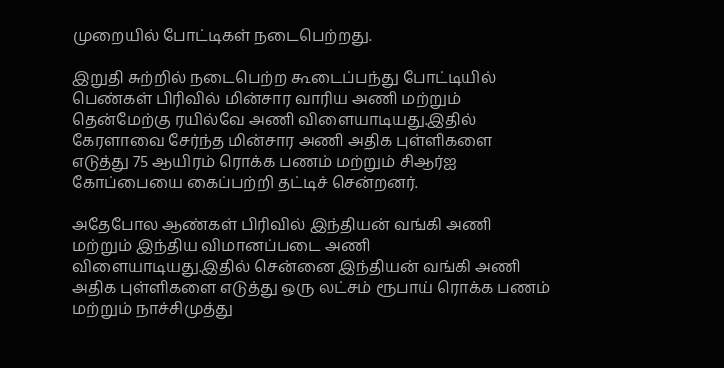முறையில் போட்டிகள் நடைபெற்றது.

இறுதி சுற்றில் நடைபெற்ற கூடைப்பந்து போட்டியில் பெண்கள் பிரிவில் மின்சார வாரிய அணி மற்றும் தென்மேற்கு ரயில்வே அணி விளையாடியது.இதில் கேரளாவை சேர்ந்த மின்சார அணி அதிக புள்ளிகளை எடுத்து 75 ஆயிரம் ரொக்க பணம் மற்றும் சிஆர்ஐ கோப்பையை கைப்பற்றி தட்டிச் சென்றனர்.

அதேபோல ஆண்கள் பிரிவில் இந்தியன் வங்கி அணி மற்றும் இந்திய விமானப்படை அணி விளையாடியது.இதில் சென்னை இந்தியன் வங்கி அணி அதிக புள்ளிகளை எடுத்து ஒரு லட்சம் ரூபாய் ரொக்க பணம் மற்றும் நாச்சிமுத்து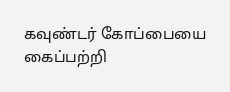கவுண்டர் கோப்பையை கைப்பற்றி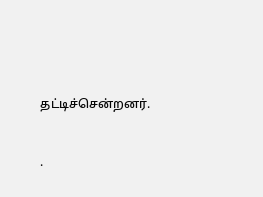தட்டிச்சென்றனர்.


.